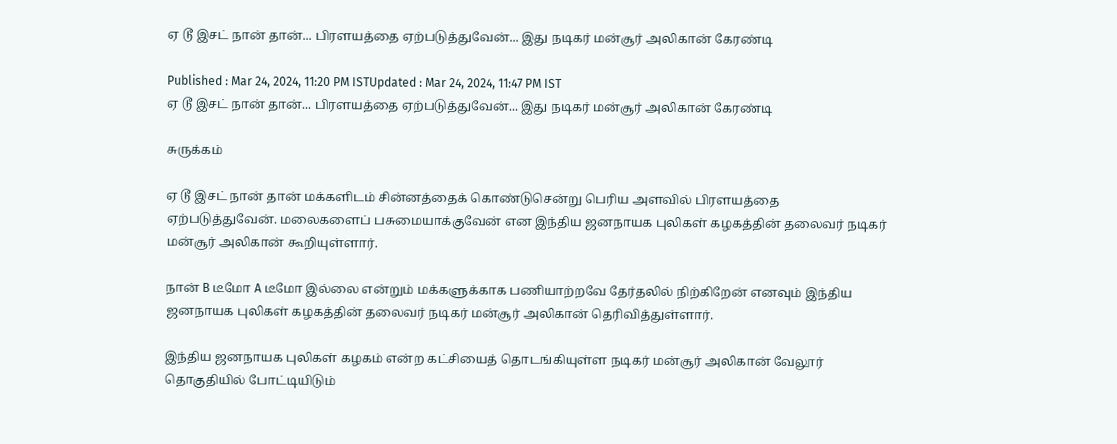ஏ டூ இசட் நான் தான்... பிரளயத்தை ஏற்படுத்துவேன்... இது நடிகர் மன்சூர் அலிகான் கேரண்டி

Published : Mar 24, 2024, 11:20 PM ISTUpdated : Mar 24, 2024, 11:47 PM IST
ஏ டூ இசட் நான் தான்... பிரளயத்தை ஏற்படுத்துவேன்... இது நடிகர் மன்சூர் அலிகான் கேரண்டி

சுருக்கம்

ஏ டூ இசட் நான் தான் மக்களிடம் சின்னத்தைக் கொண்டுசென்று பெரிய அளவில் பிரளயத்தை ஏற்படுத்துவேன். மலைகளைப் பசுமையாக்குவேன் என இந்திய ஜனநாயக புலிகள் கழகத்தின் தலைவர் நடிகர் மன்சூர் அலிகான் கூறியுள்ளார்.

நான் B டீமோ A டீமோ இல்லை என்றும் மக்களுக்காக பணியாற்றவே தேர்தலில் நிற்கிறேன் எனவும் இந்திய ஜனநாயக புலிகள் கழகத்தின் தலைவர் நடிகர் மன்சூர் அலிகான் தெரிவித்துள்ளார்.

இந்திய ஜனநாயக புலிகள் கழகம் என்ற கட்சியைத் தொடங்கியுள்ள நடிகர் மன்சூர் அலிகான் வேலூர் தொகுதியில் போட்டியிடும்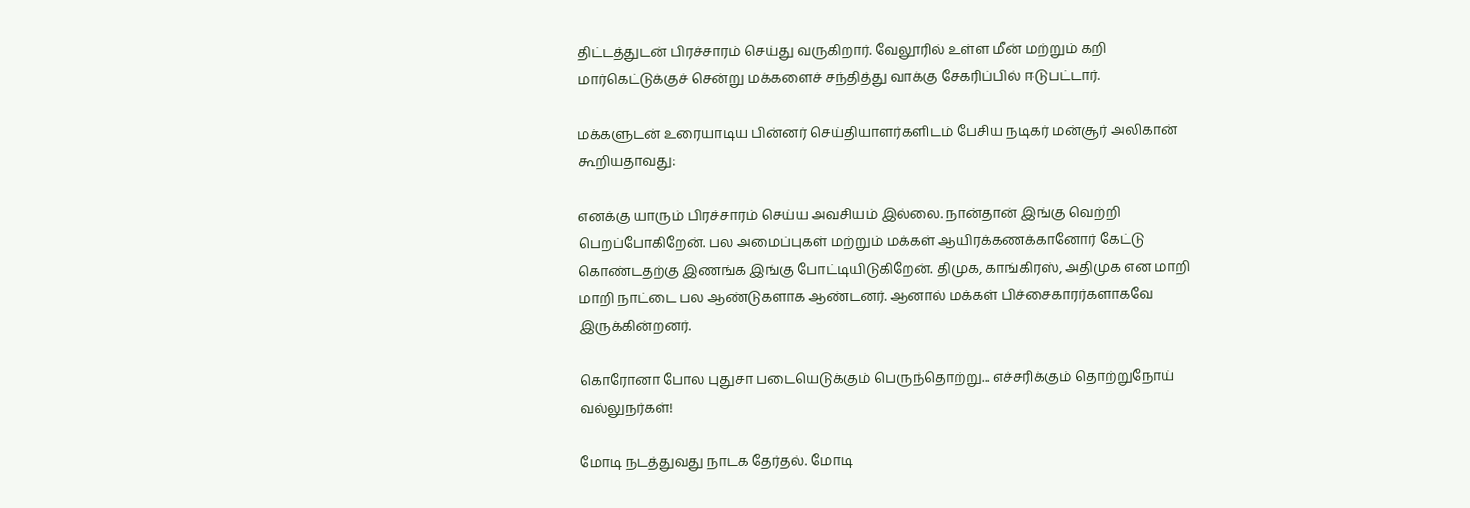திட்டத்துடன் பிரச்சாரம் செய்து வருகிறார். வேலூரில் உள்ள மீன் மற்றும் கறி மார்கெட்டுக்குச் சென்று மக்களைச் சந்தித்து வாக்கு சேகரிப்பில் ஈடுபட்டார்.

மக்களுடன் உரையாடிய பின்னர் செய்தியாளர்களிடம் பேசிய நடிகர் மன்சூர் அலிகான் கூறியதாவது:

எனக்கு யாரும் பிரச்சாரம் செய்ய அவசியம் இல்லை. நான்தான் இங்கு வெற்றி பெறப்போகிறேன். பல அமைப்புகள் மற்றும் மக்கள் ஆயிரக்கணக்கானோர் கேட்டு கொண்டதற்கு இணங்க இங்கு போட்டியிடுகிறேன். திமுக, காங்கிரஸ், அதிமுக என மாறி மாறி நாட்டை பல ஆண்டுகளாக ஆண்டனர். ஆனால் மக்கள் பிச்சைகாரர்களாகவே இருக்கின்றனர்.

கொரோனா போல புதுசா படையெடுக்கும் பெருந்தொற்று... எச்சரிக்கும் தொற்றுநோய் வல்லுநர்கள்!

மோடி நடத்துவது நாடக தேர்தல். மோடி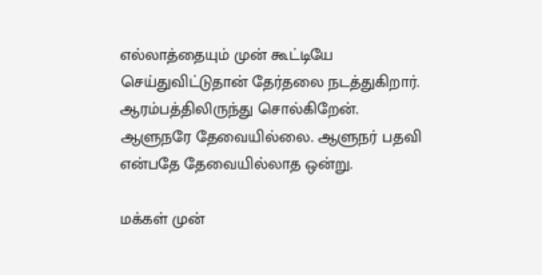எல்லாத்தையும் முன் கூட்டியே செய்துவிட்டுதான் தேர்தலை நடத்துகிறார். ஆரம்பத்திலிருந்து சொல்கிறேன். ஆளுநரே தேவையில்லை. ஆளுநர் பதவி என்பதே தேவையில்லாத ஒன்று.

மக்கள் முன்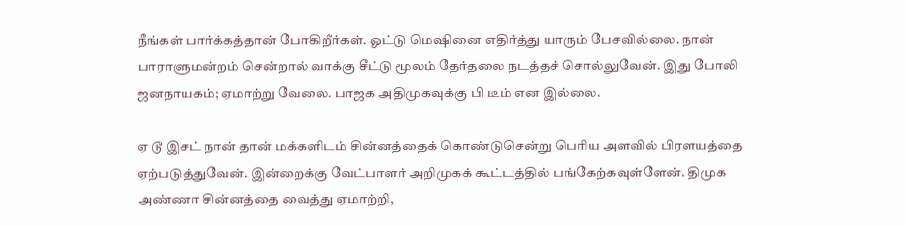நீங்கள் பார்க்கத்தான் போகிறீர்கள். ஓட்டு மெஷினை எதிர்த்து யாரும் பேசவில்லை. நான் பாராளுமன்றம் சென்றால் வாக்கு சீட்டு மூலம் தேர்தலை நடத்தச் சொல்லுவேன். இது போலி ஜனநாயகம்; ஏமாற்று வேலை. பாஜக அதிமுகவுக்கு பி டீம் என இல்லை.

ஏ டூ இசட் நான் தான் மக்களிடம் சின்னத்தைக் கொண்டுசென்று பெரிய அளவில் பிரளயத்தை ஏற்படுத்துவேன். இன்றைக்கு வேட்பாளர் அறிமுகக் கூட்டத்தில் பங்கேற்கவுள்ளேன். திமுக அண்ணா சின்னத்தை வைத்து ஏமாற்றி,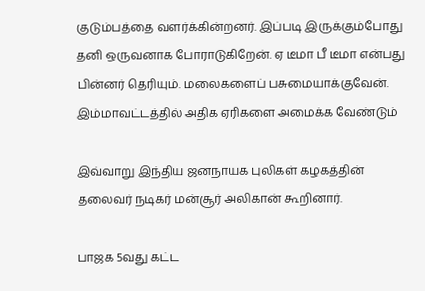குடும்பத்தை வளர்க்கின்றனர். இப்படி இருக்கும்போது தனி ஒருவனாக போராடுகிறேன். ஏ டீமா பீ டீமா என்பது பின்னர் தெரியும். மலைகளைப் பசுமையாக்குவேன். இம்மாவட்டத்தில் அதிக ஏரிகளை அமைக்க வேண்டும்

இவ்வாறு இந்திய ஜனநாயக புலிகள் கழகத்தின் தலைவர் நடிகர் மன்சூர் அலிகான் கூறினார்.

பாஜக 5வது கட்ட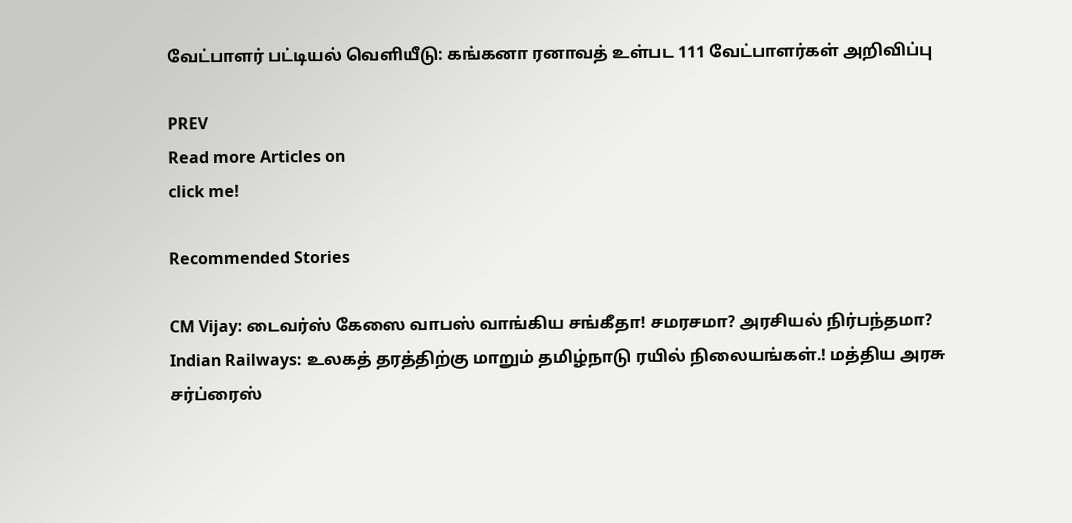வேட்பாளர் பட்டியல் வெளியீடு: கங்கனா ரனாவத் உள்பட 111 வேட்பாளர்கள் அறிவிப்பு

PREV
Read more Articles on
click me!

Recommended Stories

CM Vijay: டைவர்ஸ் கேஸை வாபஸ் வாங்கிய சங்கீதா! சமரசமா? அரசியல் நிர்பந்தமா?
Indian Railways: உலகத் தரத்திற்கு மாறும் தமிழ்நாடு ரயில் நிலையங்கள்.! மத்திய அரசு சர்ப்ரைஸ்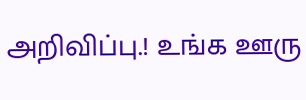அறிவிப்பு.! உங்க ஊரு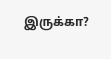இருக்கா?